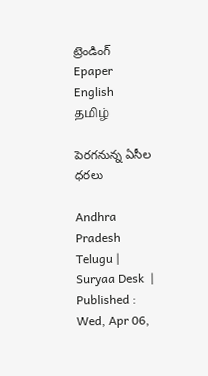ట్రెండింగ్
Epaper    English    தமிழ்

పెరగనున్న ఏసీల ధరలు

Andhra Pradesh Telugu |  Suryaa Desk  | Published : Wed, Apr 06,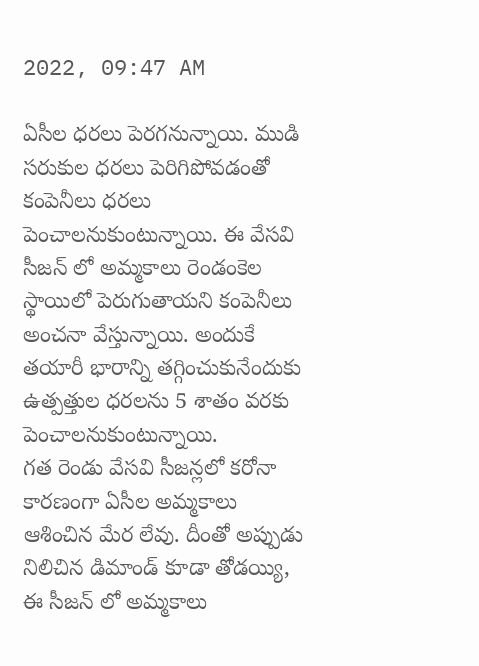2022, 09:47 AM

ఏసీల ధరలు పెరగనున్నాయి. ముడి సరుకుల ధరలు పెరిగిపోవడంతో కంపెనీలు ధరలు పెంచాలనుకుంటున్నాయి. ఈ వేసవి సీజన్‌ లో అమ్మకాలు రెండంకెల స్థాయిలో పెరుగుతాయని కంపెనీలు అంచనా వేస్తున్నాయి. అందుకే తయారీ భారాన్ని తగ్గించుకునేందుకు ఉత్పత్తుల ధరలను 5 శాతం వరకు పెంచాలనుకుంటున్నాయి.
గత రెండు వేసవి సీజన్లలో కరోనా కారణంగా ఏసీల అమ్మకాలు ఆశించిన మేర లేవు. దీంతో అప్పుడు నిలిచిన డిమాండ్‌ కూడా తోడయ్యి, ఈ సీజన్‌ లో అమ్మకాలు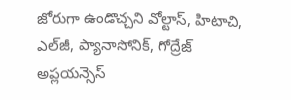జోరుగా ఉండొచ్చని వోల్టాస్, హిటాచి, ఎల్‌జీ, ప్యానాసోనిక్, గోద్రేజ్‌ అప్లయన్సెస్‌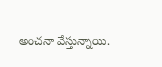అంచనా వేస్తున్నాయి.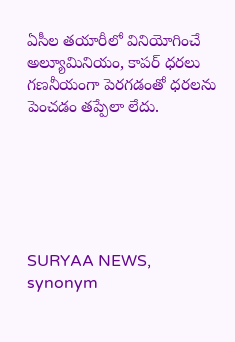ఏసీల తయారీలో వినియోగించే అల్యూమినియం, కాపర్‌ ధరలు గణనీయంగా పెరగడంతో ధరలను పెంచడం తప్పేలా లేదు.






SURYAA NEWS, synonym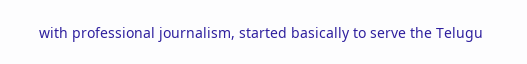with professional journalism, started basically to serve the Telugu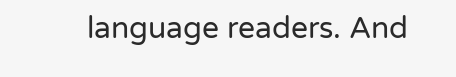language readers. And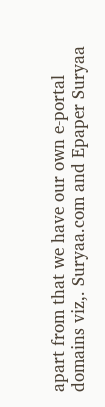apart from that we have our own e-portal domains viz,. Suryaa.com and Epaper Suryaa